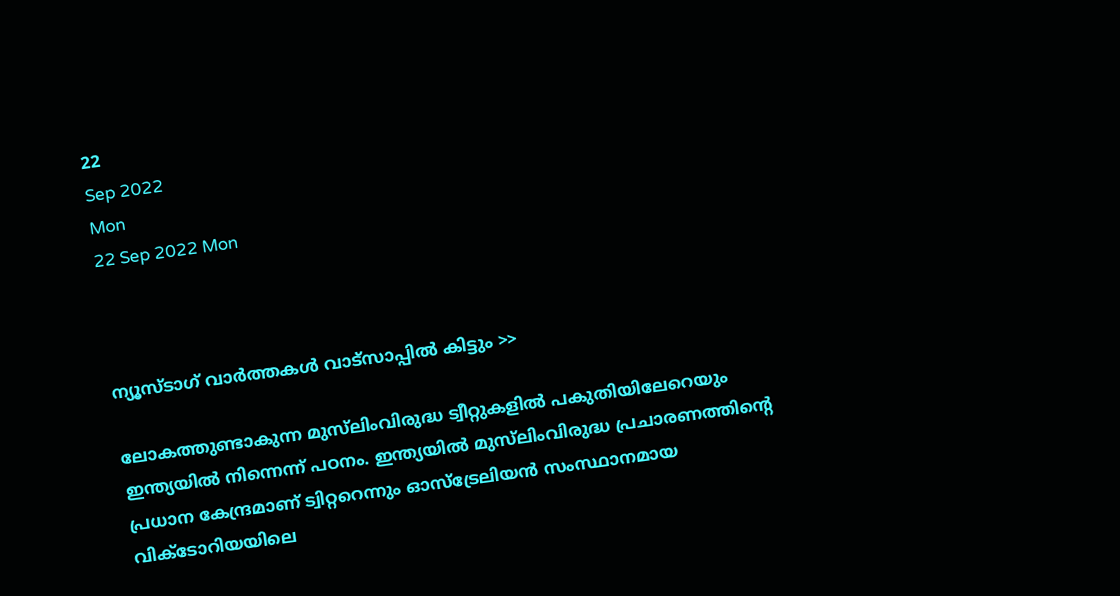22
Sep 2022
Mon
22 Sep 2022 Mon



ന്യൂസ്ടാഗ് വാര്‍ത്തകള്‍ വാട്‌സാപ്പില്‍ കിട്ടും >>

ലോകത്തുണ്ടാകുന്ന മുസ്‌ലിംവിരുദ്ധ ട്വീറ്റുകളിൽ പകുതിയിലേറെയും ഇന്ത്യയിൽ നിന്നെന്ന് പഠനം. ഇന്ത്യയിൽ മുസ്‌ലിംവിരുദ്ധ പ്രചാരണത്തിന്റെ പ്രധാന കേന്ദ്രമാണ് ട്വിറ്ററെന്നും ഓസ്‌ട്രേലിയൻ സംസ്ഥാനമായ വിക്ടോറിയയിലെ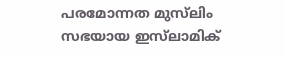പരമോന്നത മുസ്‌ലിം സഭയായ ഇസ്‌ലാമിക്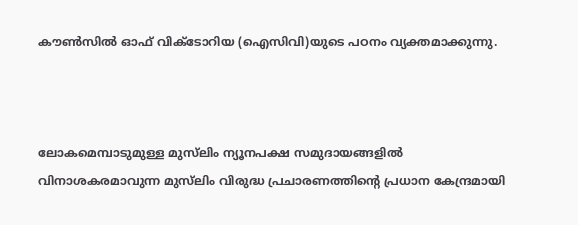കൗൺസിൽ ഓഫ് വിക്ടോറിയ (ഐസിവി)യുടെ പഠനം വ്യക്തമാക്കുന്നു.



ലോകമെമ്പാടുമുള്ള മുസ്‌ലിം ന്യൂനപക്ഷ സമുദായങ്ങളിൽ വിനാശകരമാവുന്ന മുസ്‌ലിം വിരുദ്ധ പ്രചാരണത്തിന്റെ പ്രധാന കേന്ദ്രമായി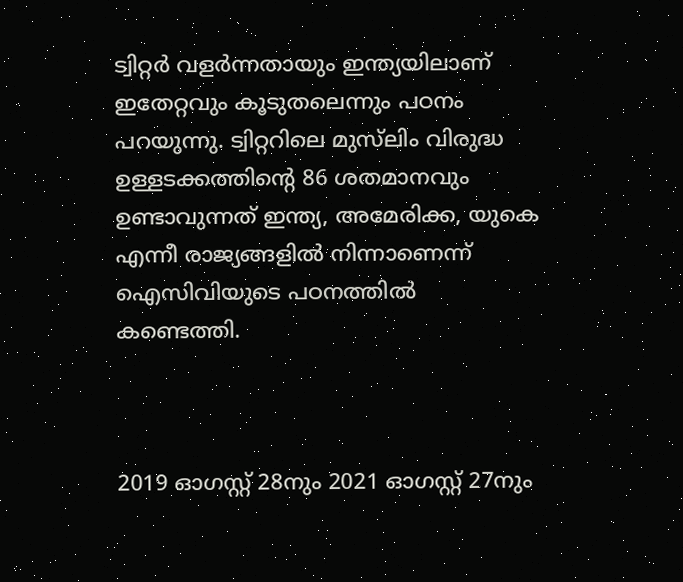ട്വിറ്റർ വളർന്നതായും ഇന്ത്യയിലാണ് ഇതേറ്റവും കൂടുതലെന്നും പഠനം പറയുന്നു. ട്വിറ്ററിലെ മുസ്‌ലിം വിരുദ്ധ ഉള്ളടക്കത്തിന്റെ 86 ശതമാനവും ഉണ്ടാവുന്നത് ഇന്ത്യ, അമേരിക്ക, യുകെ എന്നീ രാജ്യങ്ങളിൽ നിന്നാണെന്ന് ഐസിവിയുടെ പഠനത്തിൽ കണ്ടെത്തി.



2019 ഓഗസ്റ്റ് 28നും 2021 ഓഗസ്റ്റ് 27നും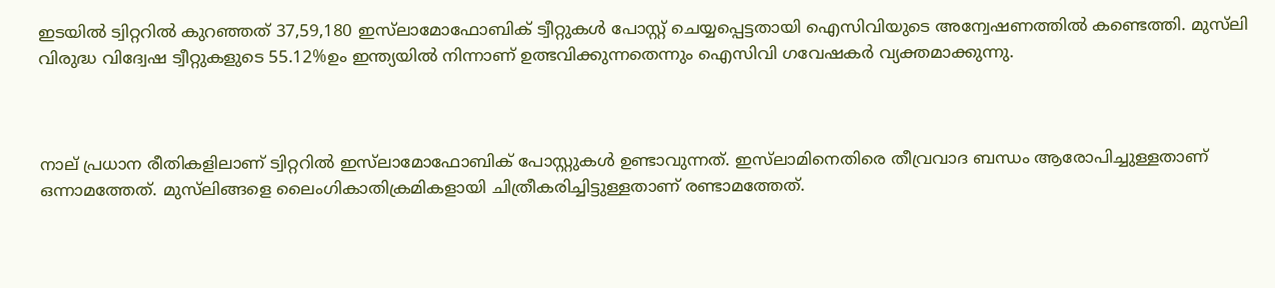ഇടയിൽ ട്വിറ്ററിൽ കുറഞ്ഞത് 37,59,180 ഇസ്‌ലാമോഫോബിക് ട്വീറ്റുകൾ പോസ്റ്റ് ചെയ്യപ്പെട്ടതായി ഐസിവിയുടെ അന്വേഷണത്തിൽ കണ്ടെത്തി. മുസ്‌ലി വിരുദ്ധ വിദ്വേഷ ട്വീറ്റുകളുടെ 55.12%ഉം ഇന്ത്യയിൽ നിന്നാണ് ഉത്ഭവിക്കുന്നതെന്നും ഐസിവി ഗവേഷകർ വ്യക്തമാക്കുന്നു.



നാല് പ്രധാന രീതികളിലാണ് ട്വിറ്ററിൽ ഇസ്‌ലാമോഫോബിക് പോസ്റ്റുകൾ ഉണ്ടാവുന്നത്. ഇസ്‌ലാമിനെതിരെ തീവ്രവാദ ബന്ധം ആരോപിച്ചുള്ളതാണ് ഒന്നാമത്തേത്. മുസ്‌ലിങ്ങളെ ലൈംഗികാതിക്രമികളായി ചിത്രീകരിച്ചിട്ടുള്ളതാണ് രണ്ടാമത്തേത്.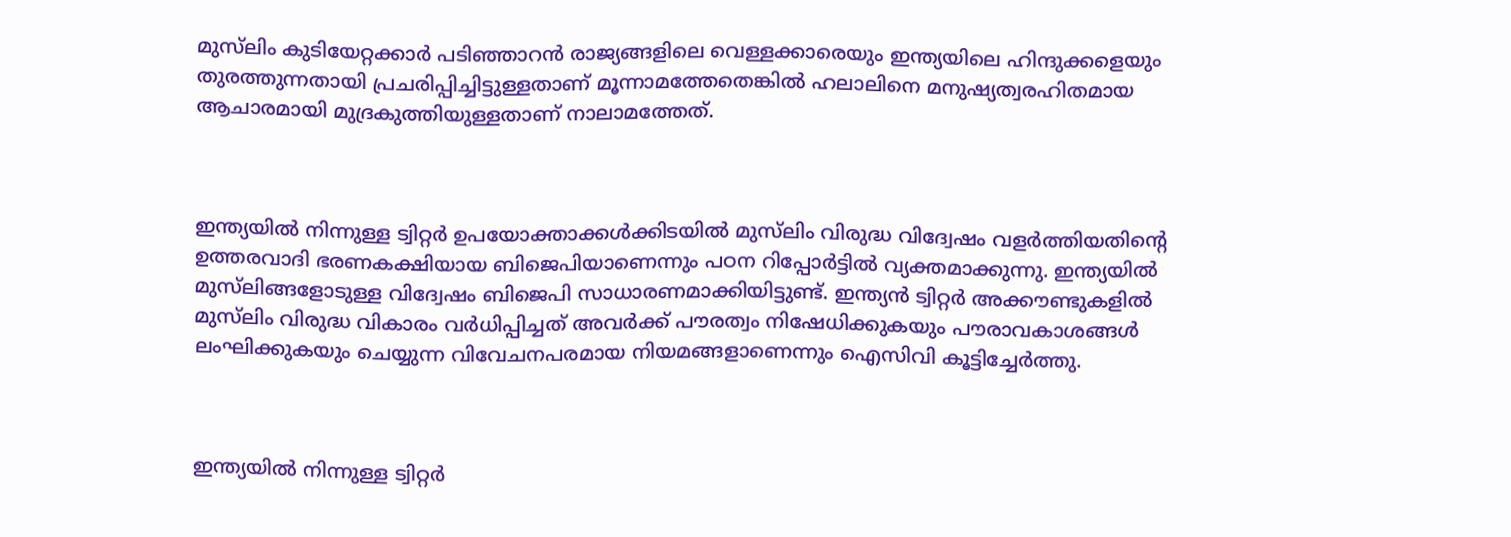മുസ്‌ലിം കുടിയേറ്റക്കാർ പടിഞ്ഞാറൻ രാജ്യങ്ങളിലെ വെള്ളക്കാരെയും ഇന്ത്യയിലെ ഹിന്ദുക്കളെയും തുരത്തുന്നതായി പ്രചരിപ്പിച്ചിട്ടുള്ളതാണ് മൂന്നാമത്തേതെങ്കിൽ ഹലാലിനെ മനുഷ്യത്വരഹിതമായ ആചാരമായി മുദ്രകുത്തിയുള്ളതാണ് നാലാമത്തേത്.



ഇന്ത്യയില്‍ നിന്നുള്ള ട്വിറ്റര്‍ ഉപയോക്താക്കള്‍ക്കിടയില്‍ മുസ്‌ലിം വിരുദ്ധ വിദ്വേഷം വളർത്തിയതിന്റെ ഉത്തരവാദി ഭരണകക്ഷിയായ ബിജെപിയാണെന്നും പഠന റിപ്പോര്‍ട്ടില്‍ വ്യക്തമാക്കുന്നു. ഇന്ത്യയിൽ മുസ്‌ലിങ്ങളോടുള്ള വിദ്വേഷം ബിജെപി സാധാരണമാക്കിയിട്ടുണ്ട്. ഇന്ത്യൻ ട്വിറ്റർ അക്കൗണ്ടുകളിൽ മുസ്‌ലിം വിരുദ്ധ വികാരം വർധിപ്പിച്ചത് അവർക്ക് പൗരത്വം നിഷേധിക്കുകയും പൗരാവകാശങ്ങൾ ലംഘിക്കുകയും ചെയ്യുന്ന വിവേചനപരമായ നിയമങ്ങളാണെന്നും ഐസിവി കൂട്ടിച്ചേർത്തു.



ഇന്ത്യയില്‍ നിന്നുള്ള ട്വിറ്റര്‍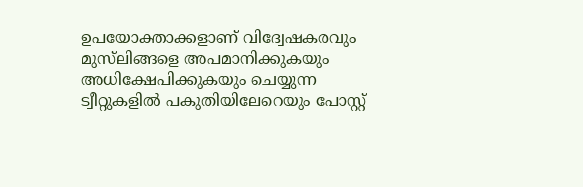ഉപയോക്താക്കളാണ് വിദ്വേഷകരവും മുസ്‌ലിങ്ങളെ അപമാനിക്കുകയും അധിക്ഷേപിക്കുകയും ചെയ്യുന്ന ട്വീറ്റുകളില്‍ പകുതിയിലേറെയും പോസ്റ്റ്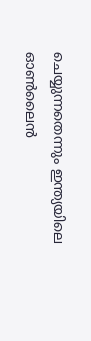ചെയ്യുന്നതെന്നും ഇന്ത്യയിലെ ഓൺലൈൻ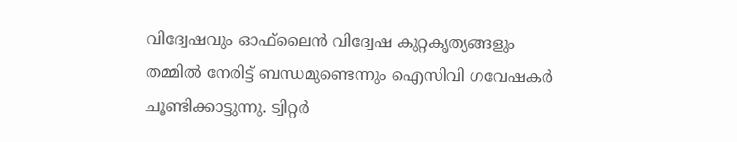വിദ്വേഷവും ഓഫ്‌ലൈൻ വിദ്വേഷ കുറ്റകൃത്യങ്ങളും തമ്മിൽ നേരിട്ട് ബന്ധമുണ്ടെന്നും ഐസിവി ഗവേഷകർ ചൂണ്ടിക്കാട്ടുന്നു. ട്വിറ്റർ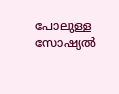പോലുള്ള സോഷ്യൽ